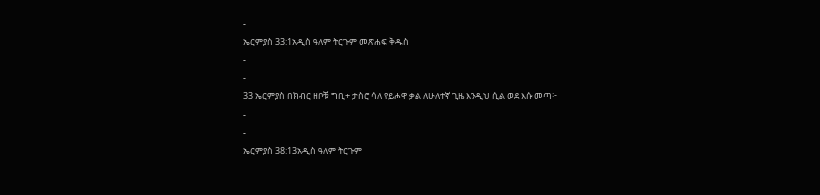-
ኤርምያስ 33:1አዲስ ዓለም ትርጉም መጽሐፍ ቅዱስ
-
-
33 ኤርምያስ በክብር ዘቦቹ ግቢ+ ታስሮ ሳለ የይሖዋ ቃል ለሁለተኛ ጊዜ እንዲህ ሲል ወደ እሱ መጣ፦
-
-
ኤርምያስ 38:13አዲስ ዓለም ትርጉም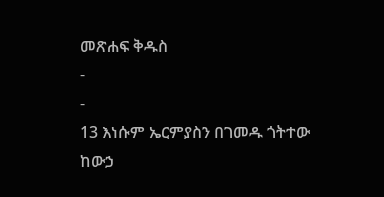መጽሐፍ ቅዱስ
-
-
13 እነሱም ኤርምያስን በገመዱ ጎትተው ከውኃ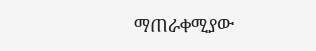ማጠራቀሚያው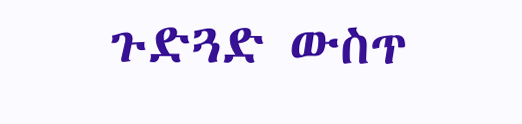ጉድጓድ ውስጥ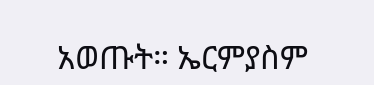አወጡት። ኤርምያስም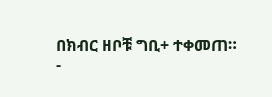በክብር ዘቦቹ ግቢ+ ተቀመጠ።
-